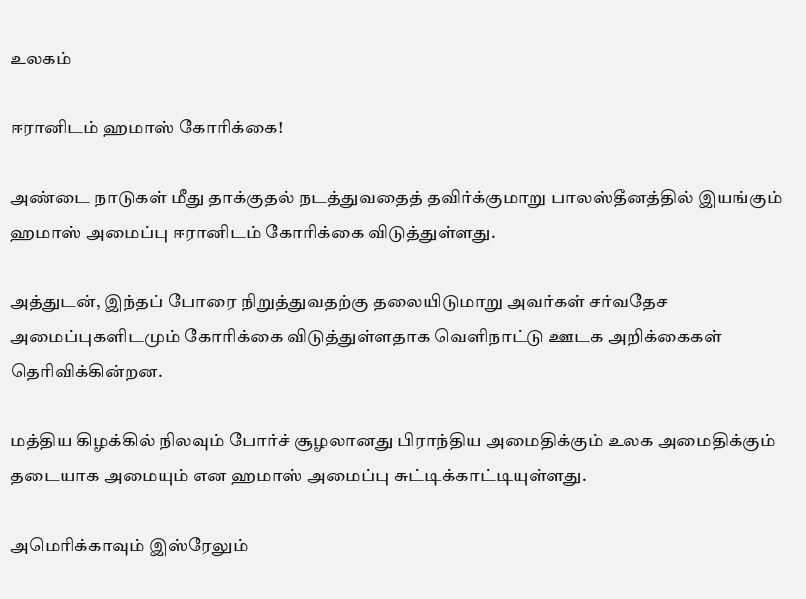உலகம்

ஈரானிடம் ஹமாஸ் கோரிக்கை!

அண்டை நாடுகள் மீது தாக்குதல் நடத்துவதைத் தவிர்க்குமாறு பாலஸ்தீனத்தில் இயங்கும் ஹமாஸ் அமைப்பு ஈரானிடம் கோரிக்கை விடுத்துள்ளது.

அத்துடன், இந்தப் போரை நிறுத்துவதற்கு தலையிடுமாறு அவர்கள் சர்வதேச அமைப்புகளிடமும் கோரிக்கை விடுத்துள்ளதாக வெளிநாட்டு ஊடக அறிக்கைகள் தெரிவிக்கின்றன.

மத்திய கிழக்கில் நிலவும் போர்ச் சூழலானது பிராந்திய அமைதிக்கும் உலக அமைதிக்கும் தடையாக அமையும் என ஹமாஸ் அமைப்பு சுட்டிக்காட்டியுள்ளது.

அமெரிக்காவும் இஸ்ரேலும்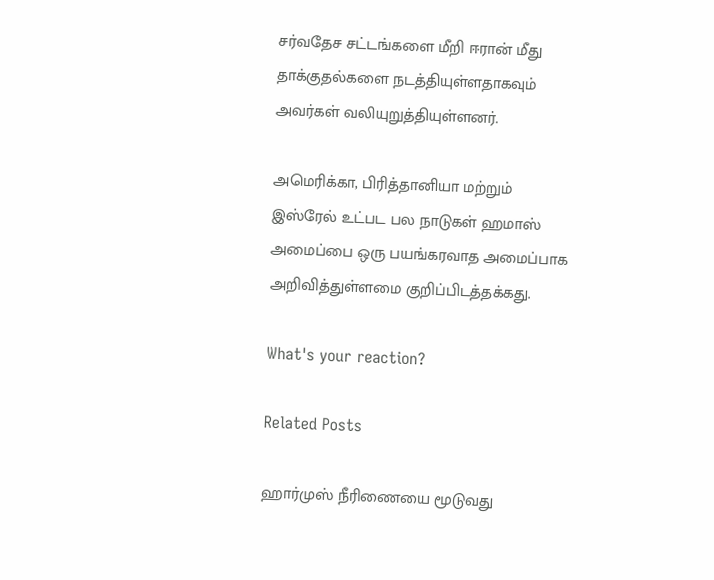சர்வதேச சட்டங்களை மீறி ஈரான் மீது தாக்குதல்களை நடத்தியுள்ளதாகவும் அவர்கள் வலியுறுத்தியுள்ளனர்.

அமெரிக்கா, பிரித்தானியா மற்றும் இஸ்ரேல் உட்பட பல நாடுகள் ஹமாஸ் அமைப்பை ஒரு பயங்கரவாத அமைப்பாக அறிவித்துள்ளமை குறிப்பிடத்தக்கது.

What's your reaction?

Related Posts

ஹார்முஸ் நீரிணையை மூடுவது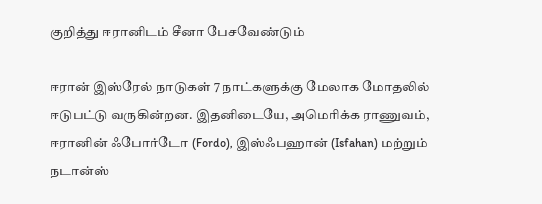குறித்து ஈரானிடம் சீனா பேசவேண்டும்

ஈரான் இஸ்ரேல் நாடுகள் 7 நாட்களுக்கு மேலாக மோதலில் ஈடுபட்டு வருகின்றன. இதனிடையே, அமெரிக்க ராணுவம், ஈரானின் ஃபோர்டோ (Fordo), இஸ்ஃபஹான் (Isfahan) மற்றும் நடான்ஸ்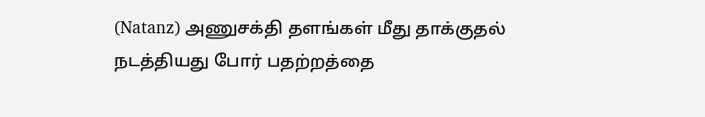(Natanz) அணுசக்தி தளங்கள் மீது தாக்குதல் நடத்தியது போர் பதற்றத்தை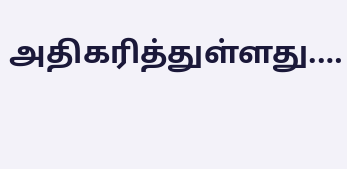அதிகரித்துள்ளது.…